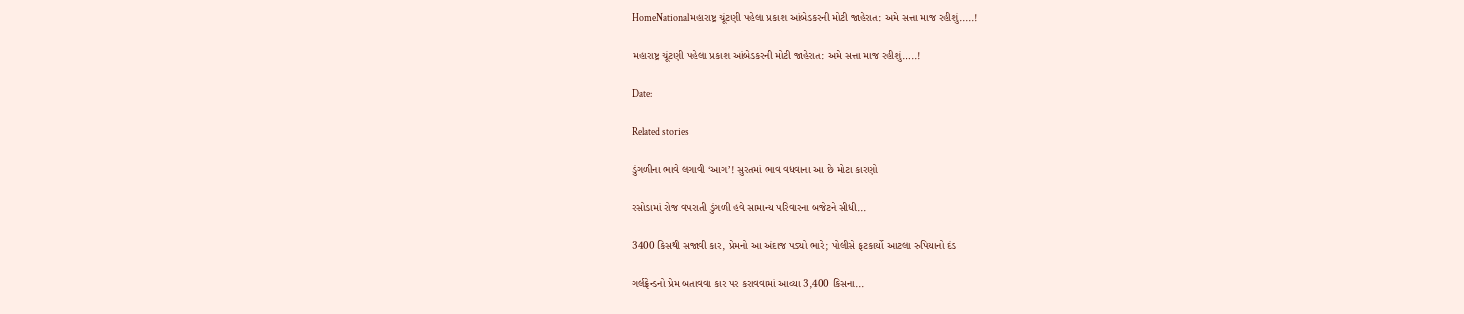HomeNationalમહારાષ્ટ્ર ચૂંટણી પહેલા પ્રકાશ આંબેડકરની મોટી જાહેરાત: અમે સત્તા માજ રહીશું.....!

મહારાષ્ટ્ર ચૂંટણી પહેલા પ્રકાશ આંબેડકરની મોટી જાહેરાત: અમે સત્તા માજ રહીશું…..!

Date:

Related stories

ડુંગળીના ભાવે લગાવી ‘આગ’! સુરતમાં ભાવ વધવાના આ છે મોટા કારણો

રસોડામાં રોજ વપરાતી ડુંગળી હવે સામાન્ય પરિવારના બજેટને સીધી...

3400 કિસથી સજાવી કાર, પ્રેમનો આ અંદાજ પડ્યો ભારે; પોલીસે ફટકાર્યો આટલા રુપિયાનો દંડ

ગર્લફ્રેન્ડનો પ્રેમ બતાવવા કાર પર કરાવવામાં આવ્યા 3,400 કિસના...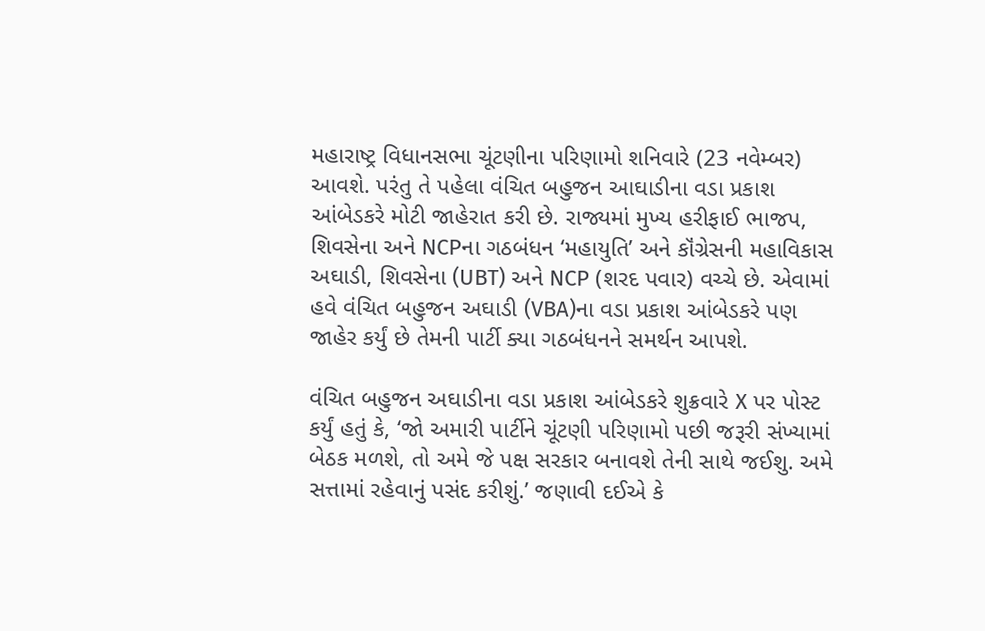મહારાષ્ટ્ર વિધાનસભા ચૂંટણીના પરિણામો શનિવારે (23 નવેમ્બર) આવશે. પરંતુ તે પહેલા વંચિત બહુજન આઘાડીના વડા પ્રકાશ આંબેડકરે મોટી જાહેરાત કરી છે. રાજ્યમાં મુખ્ય હરીફાઈ ભાજપ, શિવસેના અને NCPના ગઠબંધન ‘મહાયુતિ’ અને કૉંગ્રેસની મહાવિકાસ અઘાડી, શિવસેના (UBT) અને NCP (શરદ પવાર) વચ્ચે છે. એવામાં હવે વંચિત બહુજન અઘાડી (VBA)ના વડા પ્રકાશ આંબેડકરે પણ જાહેર કર્યું છે તેમની પાર્ટી ક્યા ગઠબંધનને સમર્થન આપશે.

વંચિત બહુજન અઘાડીના વડા પ્રકાશ આંબેડકરે શુક્રવારે X પર પોસ્ટ કર્યું હતું કે, ‘જો અમારી પાર્ટીને ચૂંટણી પરિણામો પછી જરૂરી સંખ્યામાં બેઠક મળશે, તો અમે જે પક્ષ સરકાર બનાવશે તેની સાથે જઈશુ. અમે સત્તામાં રહેવાનું પસંદ કરીશું.’ જણાવી દઈએ કે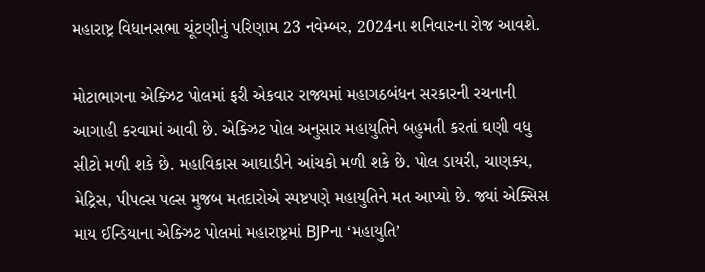મહારાષ્ટ્ર વિધાનસભા ચૂંટણીનું પરિણામ 23 નવેમ્બર, 2024ના શનિવારના રોજ આવશે.

મોટાભાગના એક્ઝિટ પોલમાં ફરી એકવાર રાજ્યમાં મહાગઠબંધન સરકારની રચનાની આગાહી કરવામાં આવી છે. એક્ઝિટ પોલ અનુસાર મહાયુતિને બહુમતી કરતાં ઘણી વધુ સીટો મળી શકે છે. મહાવિકાસ આઘાડીને આંચકો મળી શકે છે. પોલ ડાયરી, ચાણક્ય, મેટ્રિસ, પીપલ્સ પલ્સ મુજબ મતદારોએ સ્પષ્ટપણે મહાયુતિને મત આપ્યો છે. જ્યાં એક્સિસ માય ઈન્ડિયાના એક્ઝિટ પોલમાં મહારાષ્ટ્રમાં BJPના ‘મહાયુતિ’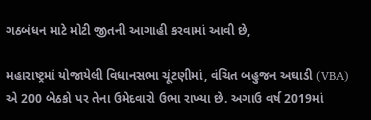ગઠબંધન માટે મોટી જીતની આગાહી કરવામાં આવી છે,

મહારાષ્ટ્રમાં યોજાયેલી વિધાનસભા ચૂંટણીમાં, વંચિત બહુજન અઘાડી (VBA) એ 200 બેઠકો પર તેના ઉમેદવારો ઉભા રાખ્યા છે. અગાઉ વર્ષ 2019માં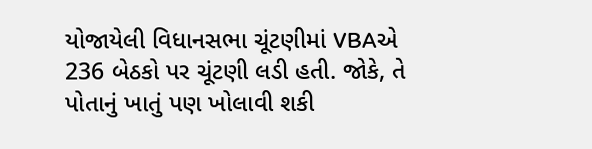યોજાયેલી વિધાનસભા ચૂંટણીમાં VBAએ 236 બેઠકો પર ચૂંટણી લડી હતી. જોકે, તે પોતાનું ખાતું પણ ખોલાવી શકી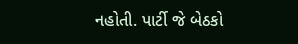નહોતી. પાર્ટી જે બેઠકો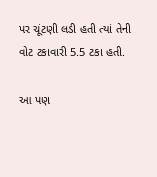પર ચૂંટણી લડી હતી ત્યાં તેની વોટ ટકાવારી 5.5 ટકા હતી.

આ પણ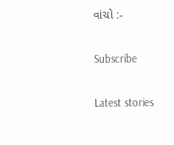વાંચો :-

Subscribe

Latest stories